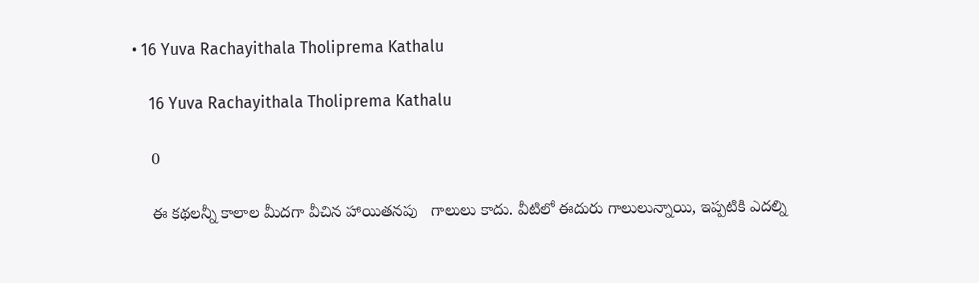• 16 Yuva Rachayithala Tholiprema Kathalu

    16 Yuva Rachayithala Tholiprema Kathalu

    0

    ఈ కథలన్నీ కాలాల మీదగా వీచిన హాయితనపు   గాలులు కాదు. వీటిలో ఈదురు గాలులున్నాయి, ఇప్పటికి ఎదల్ని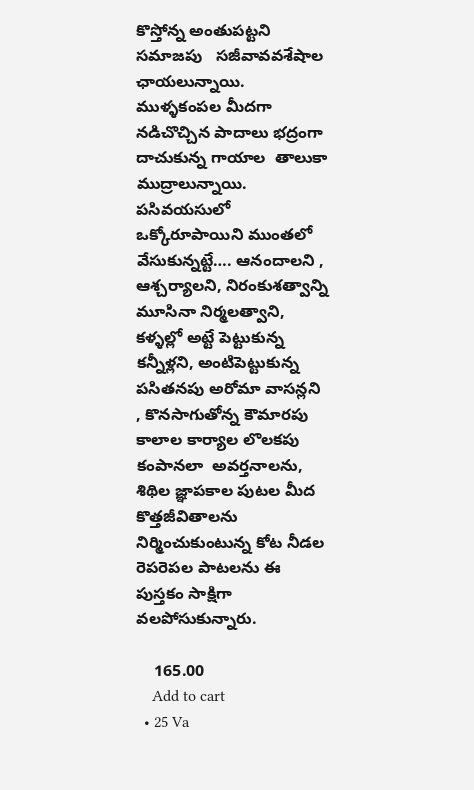కొస్తోన్న అంతుపట్టని సమాజపు   సజీవావవశేషాల  ఛాయలున్నాయి. ముళ్ళకంపల మీదగా నడిచొచ్చిన పాదాలు భద్రంగా దాచుకున్న గాయాల  తాలుకా ముద్రాలున్నాయి. పసివయసులో ఒక్కోరూపాయిని ముంతలో వేసుకున్నట్టే…. ఆనందాలని , ఆశ్చర్యాలని, నిరంకుశత్వాన్ని మూసినా నిర్మలత్వాని, కళ్ళల్లో అట్టే పెట్టుకున్న కన్నీళ్లని, అంటిపెట్టుకున్న పసితనపు అరోమా వాసన్లని  , కొనసాగుతోన్న కౌమారపు కాలాల కార్యాల లొలకపు కంపానలా  అవర్తనాలను, శిథిల జ్ఞాపకాల పుటల మీద కొత్తజీవితాలను నిర్మించుకుంటున్న కోట నీడల రెపరెపల పాటలను ఈ పుస్తకం సాక్షిగా వలపోసుకున్నారు.

    165.00
    Add to cart
  • 25 Va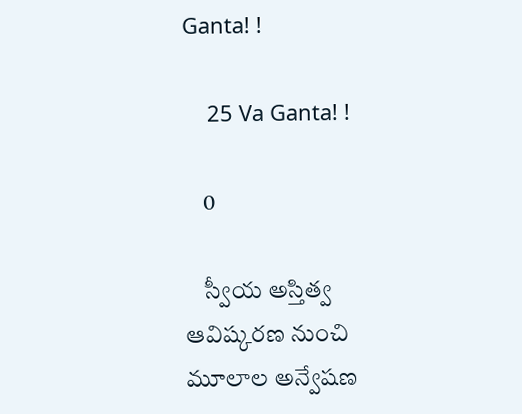Ganta! !

    25 Va Ganta! !

    0

    స్వీయ అస్తిత్వ ఆవిష్కరణ నుంచి మూలాల అన్వేషణ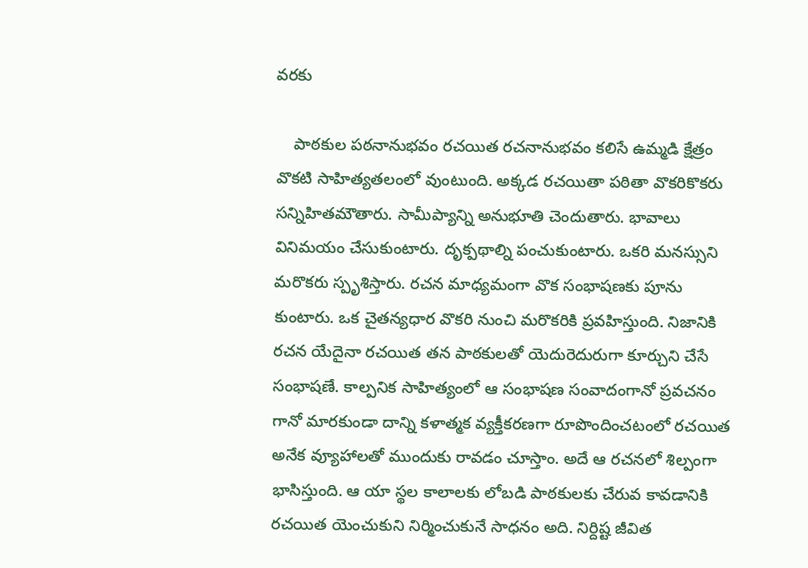వరకు

    పాఠకుల పఠనానుభవం రచయిత రచనానుభవం కలిసే ఉమ్మడి క్షేత్రం వొకటి సాహిత్యతలంలో వుంటుంది. అక్కడ రచయితా పఠితా వొకరికొకరు సన్నిహితమౌతారు. సామీప్యాన్ని అనుభూతి చెందుతారు. భావాలు వినిమయం చేసుకుంటారు. దృక్పథాల్ని పంచుకుంటారు. ఒకరి మనస్సుని మరొకరు స్పృశిస్తారు. రచన మాధ్యమంగా వొక సంభాషణకు పూను కుంటారు. ఒక చైతన్యధార వొకరి నుంచి మరొకరికి ప్రవహిస్తుంది. నిజానికి రచన యేదైనా రచయిత తన పాఠకులతో యెదురెదురుగా కూర్చుని చేసే సంభాషణే. కాల్పనిక సాహిత్యంలో ఆ సంభాషణ సంవాదంగానో ప్రవచనం గానో మారకుండా దాన్ని కళాత్మక వ్యక్తీకరణగా రూపొందించటంలో రచయిత అనేక వ్యూహాలతో ముందుకు రావడం చూస్తాం. అదే ఆ రచనలో శిల్పంగా భాసిస్తుంది. ఆ యా స్థల కాలాలకు లోబడి పాఠకులకు చేరువ కావడానికి రచయిత యెంచుకుని నిర్మించుకునే సాధనం అది. నిర్దిష్ట జీవిత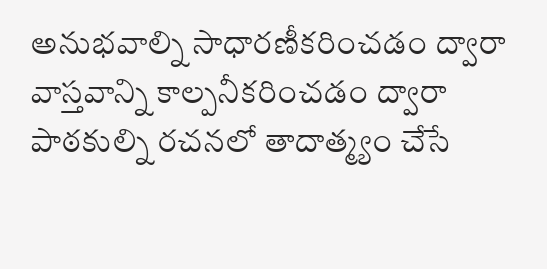అనుభవాల్ని సాధారణీకరించడం ద్వారా వాస్తవాన్ని కాల్పనీకరించడం ద్వారా పాఠకుల్ని రచనలో తాదాత్మ్యం చేసే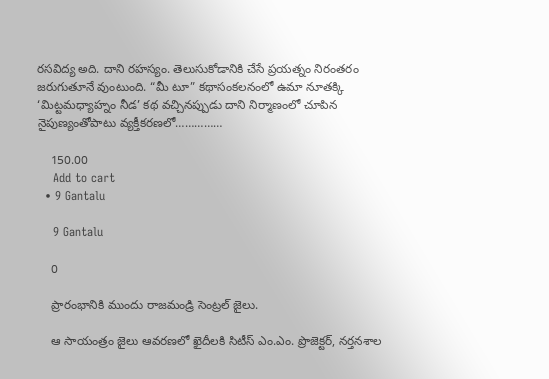రసవిద్య అది. దాని రహస్యం. తెలుసుకోడానికి చేసే ప్రయత్నం నిరంతరం జరుగుతూనే వుంటుంది. “మీ టూ” కథాసంకలనంలో ఉమా నూతక్కి ‘మిట్టమధ్యాహ్నం నీడ’ కథ వచ్చినప్పుడు దాని నిర్మాణంలో చూపిన నైపుణ్యంతోపాటు వ్యక్తీకరణలో……………

    150.00
    Add to cart
  • 9 Gantalu

    9 Gantalu

    0

    ప్రారంభానికి ముందు రాజమండ్రి సెంట్రల్ జైలు.

    ఆ సాయంత్రం జైలు ఆవరణలో ఖైదీలకి సిటీస్ ఎం.ఎం. ప్రొజెక్టర్, నర్తనశాల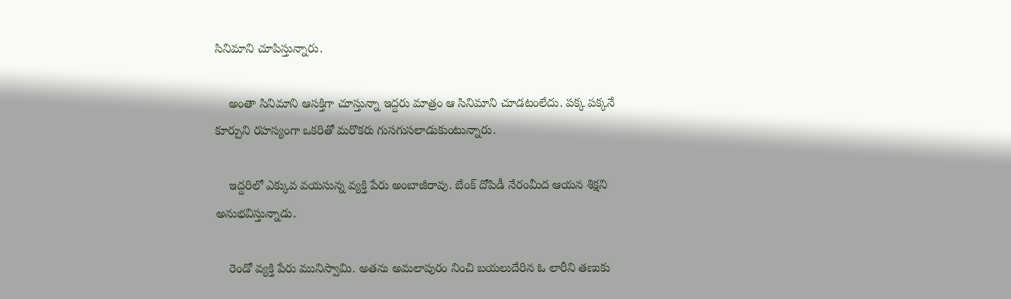సినిమాని చూపిస్తున్నారు.

    అంతా సినిమాని ఆసక్తిగా చూస్తున్నా ఇద్దరు మాత్రం ఆ సినిమాని చూడటంలేదు. పక్క పక్కనే కూర్చుని రహస్యంగా ఒకరితో మరొకరు గుసగుసలాడుకుంటున్నారు.

    ఇద్దరిలో ఎక్కువ వయసున్న వ్యక్తి పేరు అంబాజీరావు. బేంక్ దోపిడీ నేరంమీద ఆయన శిక్షని అనుభవిస్తున్నాడు.

    రెండో వ్యక్తి పేరు మునిస్వామి. అతను అమలాపురం నించి బయలుదేరిన ఓ లారీని తణుకు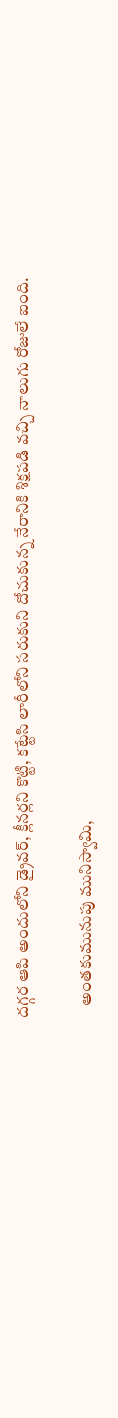దగ్గర ఆపి అందులోని డ్రైవర్, క్లీనర్లని కొట్టి, కట్టేసి లారీలోని సరుకుని దోచుకున్న నేరానికి శిక్షపడి వచ్చి నాలుగు రోజులే ఐంది.

    అంతకుమునుపు మునిస్వామి,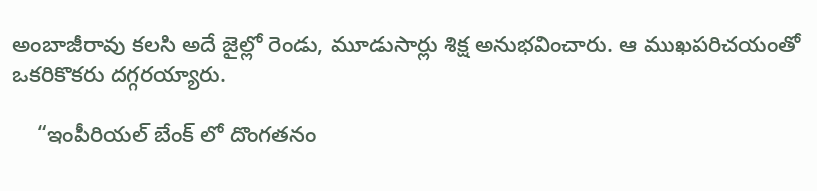అంబాజీరావు కలసి అదే జైల్లో రెండు, మూడుసార్లు శిక్ష అనుభవించారు. ఆ ముఖపరిచయంతో ఒకరికొకరు దగ్గరయ్యారు.

    “ఇంపీరియల్ బేంక్ లో దొంగతనం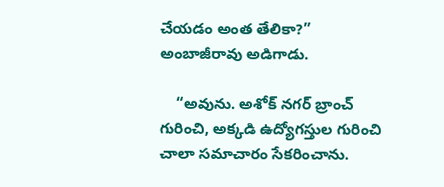చేయడం అంత తేలికా?” అంబాజీరావు అడిగాడు.

    “అవును. అశోక్ నగర్ బ్రాంచ్ గురించి, అక్కడి ఉద్యోగస్తుల గురించి చాలా సమాచారం సేకరించాను.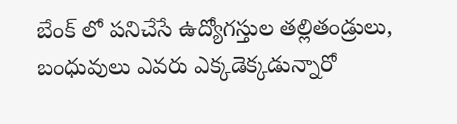బేంక్ లో పనిచేసే ఉద్యోగస్తుల తల్లితండ్రులు, బంధువులు ఎవరు ఎక్కడెక్కడున్నారో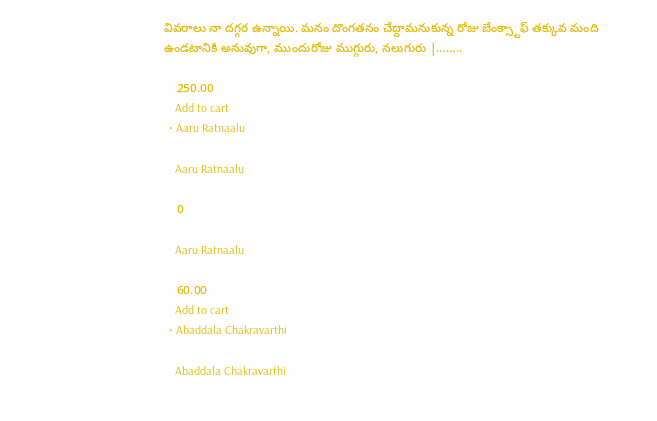వివరాలు నా దగ్గర ఉన్నాయి. మనం దొంగతనం చేద్దామనుకున్న రోజు బేంక్స్టాఫ్ తక్కువ మంది ఉండటానికి అనువుగా, ముందురోజు ముగ్గురు, నలుగురు |……..

    250.00
    Add to cart
  • Aaru Ratnaalu

    Aaru Ratnaalu

    0

    Aaru Ratnaalu

    60.00
    Add to cart
  • Abaddala Chakravarthi

    Abaddala Chakravarthi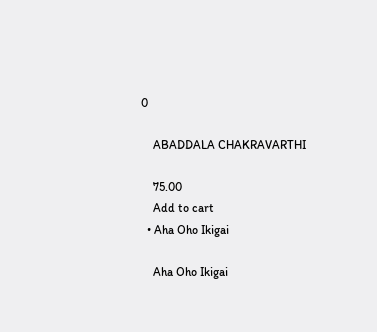0

    ABADDALA CHAKRAVARTHI

    75.00
    Add to cart
  • Aha Oho Ikigai

    Aha Oho Ikigai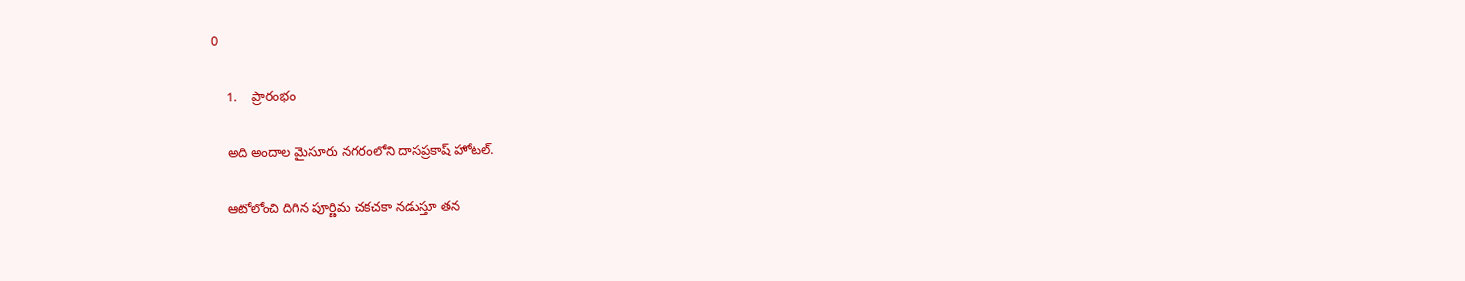0

    1.    ప్రారంభం

    అది అందాల మైసూరు నగరంలోని దాసప్రకాష్ హోటల్.

    ఆటోలోంచి దిగిన పూర్ణిమ చకచకా నడుస్తూ తన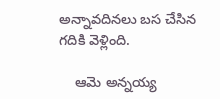అన్నావదినలు బస చేసిన గదికి వెళ్లింది.

    ఆమె అన్నయ్య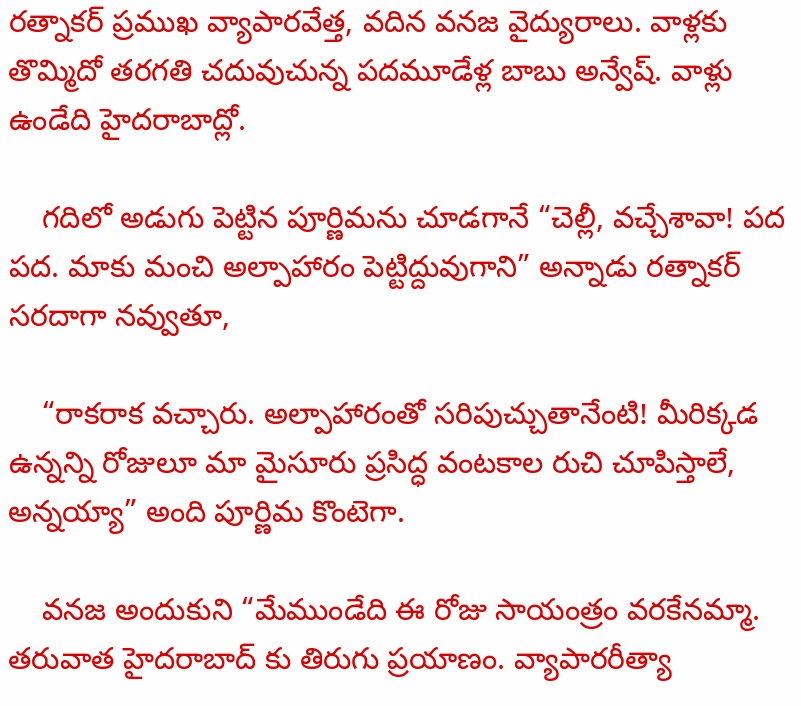రత్నాకర్ ప్రముఖ వ్యాపారవేత్త, వదిన వనజ వైద్యురాలు. వాళ్లకు తొమ్మిదో తరగతి చదువుచున్న పదమూడేళ్ల బాబు అన్వేష్. వాళ్లు ఉండేది హైదరాబాద్లో.

    గదిలో అడుగు పెట్టిన పూర్ణిమను చూడగానే “చెల్లీ, వచ్చేశావా! పద పద. మాకు మంచి అల్పాహారం పెట్టిద్దువుగాని” అన్నాడు రత్నాకర్ సరదాగా నవ్వుతూ,

    “రాకరాక వచ్చారు. అల్పాహారంతో సరిపుచ్చుతానేంటి! మీరిక్కడ ఉన్నన్ని రోజులూ మా మైసూరు ప్రసిద్ధ వంటకాల రుచి చూపిస్తాలే, అన్నయ్యా” అంది పూర్ణిమ కొంటెగా.

    వనజ అందుకుని “మేముండేది ఈ రోజు సాయంత్రం వరకేనమ్మా. తరువాత హైదరాబాద్ కు తిరుగు ప్రయాణం. వ్యాపారరీత్యా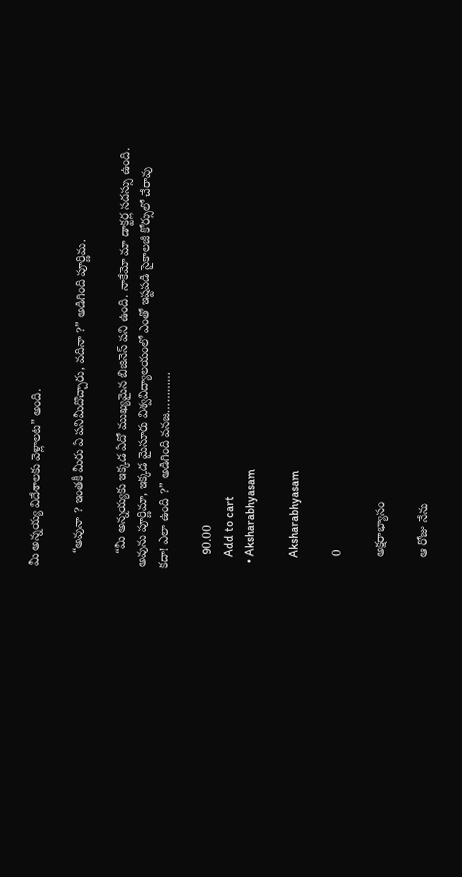మీ అన్నయ్య విదేశాలకు వెళ్లాలట” అంది.

    “అవునా ? ఇంతకీ మీరు ఏ పనిమీదొచ్చారు, వదినా ?” అడిగింది పూర్ణిమ.

    “మీ అన్నయ్యకు ఇక్కడ ఏదో ముఖ్యమైన బిజినెస్ పని ఉంది. నాకేమో మా డాక్టర్ల సదస్సు ఉంది. అవును పూర్ణిమా, ఇక్కడ మైసూరు విశ్వవిద్యాలయంలో ఎంతో ఇష్టపడి సైకాలజీ కోర్సులో చేరావు కదా! ఎలా ఉంది ?” అడిగింది వనజ…………

    90.00
    Add to cart
  • Aksharabhyasam

    Aksharabhyasam

    0

    అక్షరాభ్యాసం

    ఆ రోజు నేను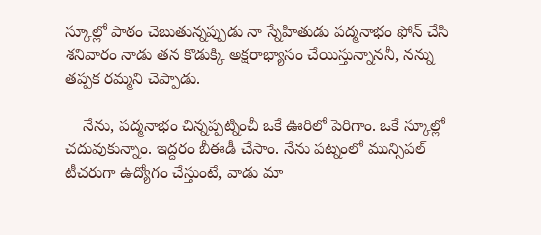స్కూల్లో పాఠం చెబుతున్నప్పుడు నా స్నేహితుడు పద్మనాభం ఫోన్ చేసి శనివారం నాడు తన కొడుక్కి అక్షరాభ్యాసం చేయిస్తున్నాననీ, నన్ను తప్పక రమ్మని చెప్పాడు.

    నేను, పద్మనాభం చిన్నప్పట్నించీ ఒకే ఊరిలో పెరిగాం. ఒకే స్కూల్లో చదువుకున్నాం. ఇద్దరం బీఈడీ చేసాం. నేను పట్నంలో మున్సిపల్ టీచరుగా ఉద్యోగం చేస్తుంటే, వాడు మా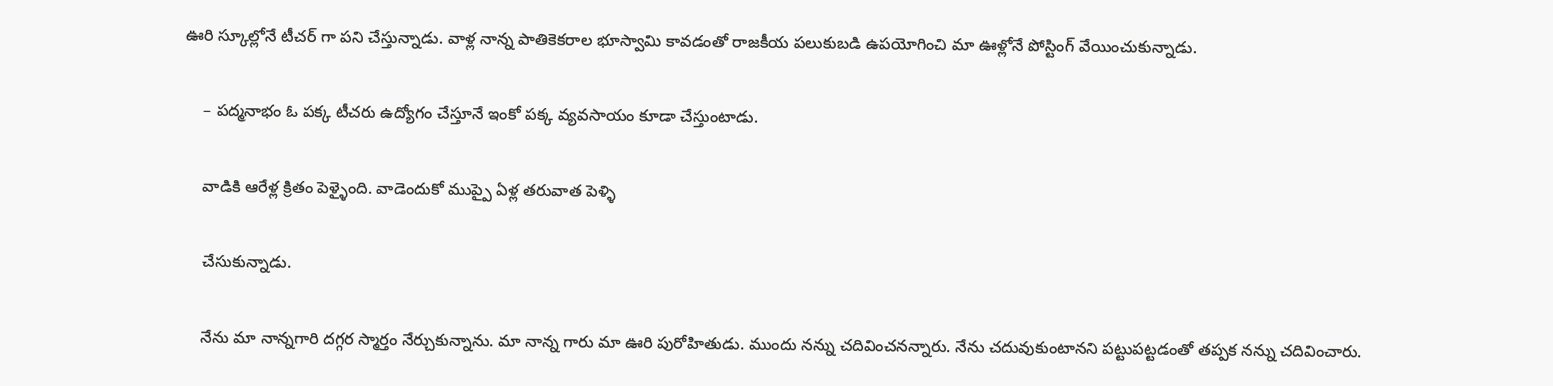ఊరి స్కూల్లోనే టీచర్ గా పని చేస్తున్నాడు. వాళ్ల నాన్న పాతికెకరాల భూస్వామి కావడంతో రాజకీయ పలుకుబడి ఉపయోగించి మా ఊళ్లోనే పోస్టింగ్ వేయించుకున్నాడు.

    – పద్మనాభం ఓ పక్క టీచరు ఉద్యోగం చేస్తూనే ఇంకో పక్క వ్యవసాయం కూడా చేస్తుంటాడు.

    వాడికి ఆరేళ్ల క్రితం పెళ్ళైంది. వాడెందుకో ముప్పై ఏళ్ల తరువాత పెళ్ళి

    చేసుకున్నాడు.

    నేను మా నాన్నగారి దగ్గర స్మార్తం నేర్చుకున్నాను. మా నాన్న గారు మా ఊరి పురోహితుడు. ముందు నన్ను చదివించనన్నారు. నేను చదువుకుంటానని పట్టుపట్టడంతో తప్పక నన్ను చదివించారు.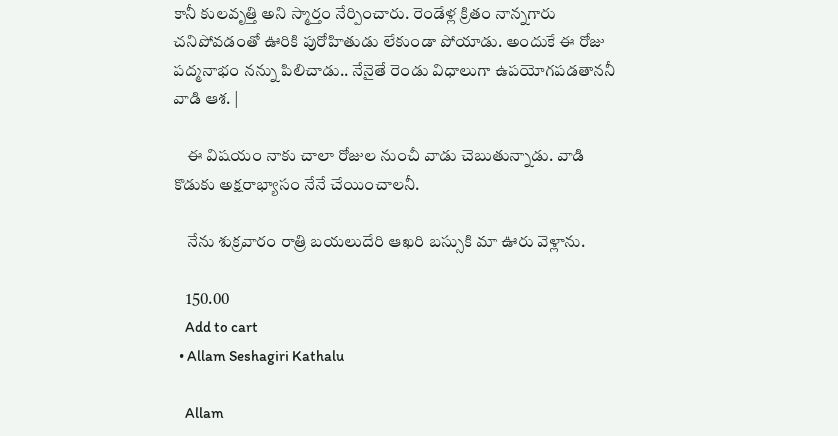కానీ కులవృత్తి అని స్మార్తం నేర్పించారు. రెండేళ్ల క్రితం నాన్నగారు చనిపోవడంతో ఊరికి పురోహితుడు లేకుండా పోయాడు. అందుకే ఈ రోజు పద్మనాభం నన్ను పిలిచాడు.. నేనైతే రెండు విధాలుగా ఉపయోగపడతాననీ వాడి ఆశ. |

    ఈ విషయం నాకు చాలా రోజుల నుంచీ వాడు చెబుతున్నాడు. వాడి కొడుకు అక్షరాభ్యాసం నేనే చేయించాలనీ.

    నేను శుక్రవారం రాత్రి బయలుదేరి ఆఖరి బస్సుకి మా ఊరు వెళ్లాను.

    150.00
    Add to cart
  • Allam Seshagiri Kathalu

    Allam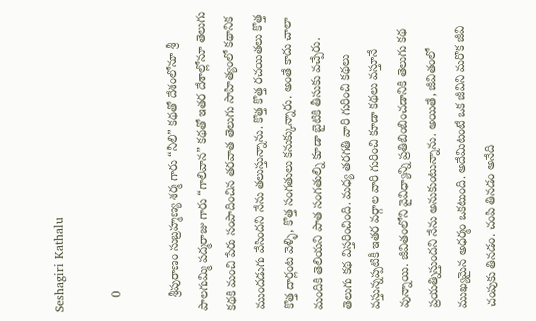Seshagiri Kathalu

    0

    శ్రీపురాణం సుబ్రహ్మణ్య శర్మ గారు “నీలి” కథతో దేశంలోనూ శ్రీ పాలగుమ్మి పద్మరాజు గారు “గాలివాన” కథతో ఇతర దేశాల్లోనూ తెలుగు కథకి మంచి పేరు సంపాదించిన తరవాత తెలుగు సాహిత్యంలో కథానిక ముందడుగు వేసిందని నేను తలుస్తున్నాను. కొత్త కొత్త రచయితలు కొత్త కొత్త దార్లంట వెళ్ళి, కొత్త సంగతులు కనుక్కున్నారు. అంతే కాదు చాలా మందికి తెలియని పాత సంగతుల్ని కూడా బైటికి తీసుకు వచ్పేరు. తెలుగు కథ విస్తరించింది. మధ్య తరగతి వారి గురించి కథలు వస్తున్నప్పటికీ ఇతర వర్గాల వారి గురించి కూడా కథలు వస్తూనే వున్నాయి. జీవితంలోని వైవిధ్యాన్ని ప్రతిబింబించడానికి తెలుగు కథ ప్రయత్నిస్తుందని నేను అనుకుంటున్నాను. అయితే, జీవితంలో ముఖ్యమైన అధర్మం ఒకటుంది. అదేమిటంటే ఒక జీవిని మరొక జీవి చంపుకు తినడం. చంపి తినడం అనేది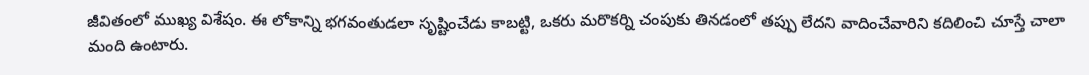జీవితంలో ముఖ్య విశేషం. ఈ లోకాన్ని భగవంతుడలా సృష్టించేడు కాబట్టి, ఒకరు మరొకర్ని చంపుకు తినడంలో తప్పు లేదని వాదించేవారిని కదిలించి చూస్తే చాలా మంది ఉంటారు.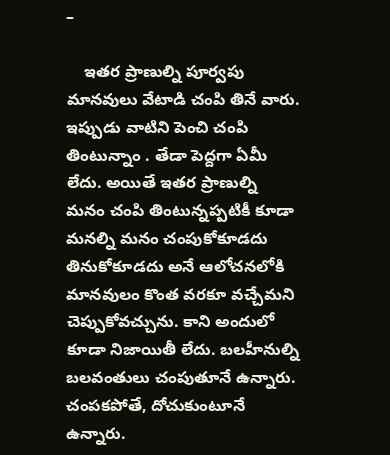–

    ఇతర ప్రాణుల్ని పూర్వపు మానవులు వేటాడి చంపి తినే వారు. ఇప్పుడు వాటిని పెంచి చంపి తింటున్నాం . తేడా పెద్దగా ఏమీ లేదు. అయితే ఇతర ప్రాణుల్ని మనం చంపి తింటున్నప్పటికీ కూడా మనల్ని మనం చంపుకోకూడదు తినుకోకూడదు అనే ఆలోచనలోకి మానవులం కొంత వరకూ వచ్చేమని చెప్పుకోవచ్చును. కాని అందులో కూడా నిజాయితీ లేదు. బలహీనుల్ని బలవంతులు చంపుతూనే ఉన్నారు. చంపకపోతే, దోచుకుంటూనే ఉన్నారు.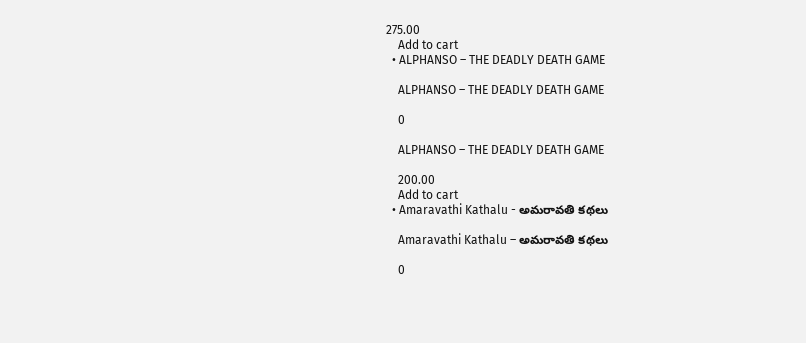275.00
    Add to cart
  • ALPHANSO – THE DEADLY DEATH GAME

    ALPHANSO – THE DEADLY DEATH GAME

    0

    ALPHANSO – THE DEADLY DEATH GAME

    200.00
    Add to cart
  • Amaravathi Kathalu - అమరావతి కథలు

    Amaravathi Kathalu – అమరావతి కథలు

    0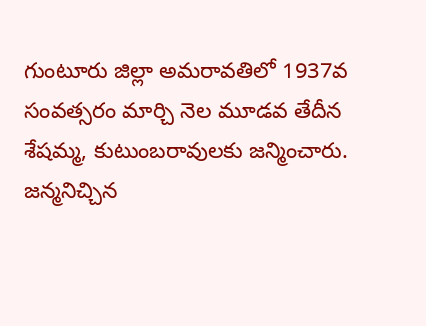గుంటూరు జిల్లా అమరావతిలో 1937వ సంవత్సరం మార్చి నెల మూడవ తేదీన శేషమ్మ, కుటుంబరావులకు జన్మించారు. జన్మనిచ్చిన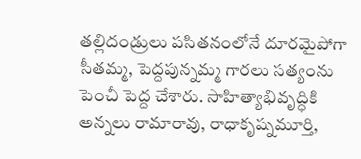తల్లిదండ్రులు పసితనంలోనే దూరమైపోగా సీతమ్మ, పెద్దపున్నమ్మ గారలు సత్యంను పెంచీ పెద్ద చేశారు. సాహిత్యాభివృద్ధికి అన్నలు రామారావు, రాధాకృష్నమూర్తి,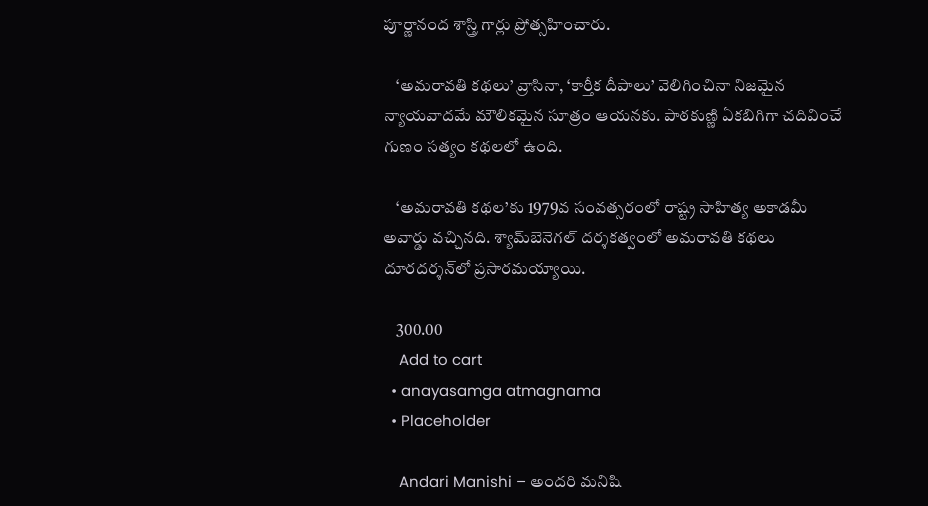పూర్ణానంద శాస్త్రి గార్లు ప్రోత్సహించారు.

    ‘అమరావతి కథలు’ వ్రాసినా, ‘కార్తీక దీపాలు’ వెలిగించినా నిజమైన న్యాయవాదమే మౌలికమైన సూత్రం ఆయనకు. పాఠకుణ్ణి ఏకబిగిగా చదివించే గుణం సత్యం కథలలో ఉంది.

    ‘అమరావతి కథల’కు 1979వ సంవత్సరంలో రాష్ట్ర సాహిత్య అకాడమీ అవార్డు వచ్చినది. శ్యామ్‌బెనెగల్‌ దర్శకత్వంలో అమరావతి కథలు దూరదర్శన్‌లో ప్రసారమయ్యాయి.

    300.00
    Add to cart
  • anayasamga atmagnama
  • Placeholder

    Andari Manishi – అందరి మనిషి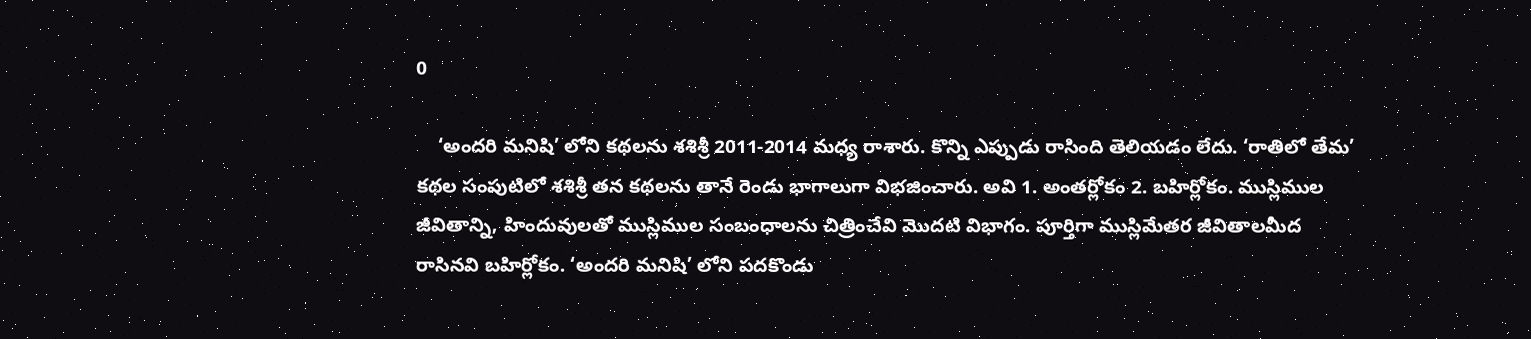0

    ‘అందరి మనిషి’ లోని కథలను శశిశ్రీ 2011-2014 మధ్య రాశారు. కొన్ని ఎప్పుడు రాసింది తెలియడం లేదు. ‘రాతిలో తేమ’ కథల సంపుటిలో శశిశ్రీ తన కథలను తానే రెండు భాగాలుగా విభజించారు. అవి 1. అంతర్లోకం 2. బహిర్లోకం. ముస్లిముల జీవితాన్ని, హిందువులతో ముస్లిముల సంబంధాలను చిత్రించేవి మొదటి విభాగం. పూర్తిగా ముస్లిమేతర జీవితాలమీద రాసినవి బహిర్లోకం. ‘అందరి మనిషి’ లోని పదకొండు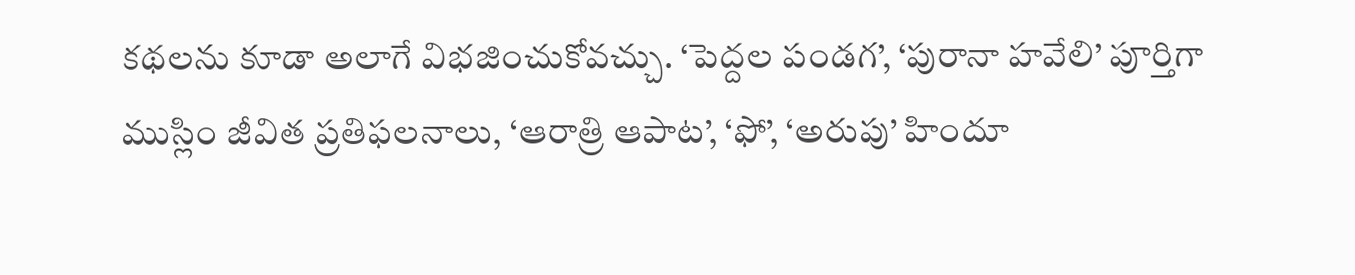కథలను కూడా అలాగే విభజించుకోవచ్చు. ‘పెద్దల పండగ’, ‘పురానా హవేలి’ పూర్తిగా ముస్లిం జీవిత ప్రతిఫలనాలు, ‘ఆరాత్రి ఆపాట’, ‘ఫో’, ‘అరుపు’ హిందూ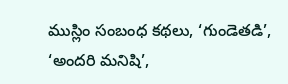ముస్లిం సంబంధ కథలు, ‘గుండెతడి’, ‘అందరి మనిషి’,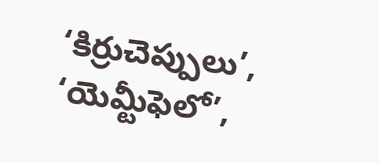‘కిర్రుచెప్పులు’, ‘యెమ్టీఫెలో’,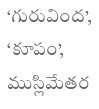‘గురువింద’, ‘కూపం’, ముస్లిమేతర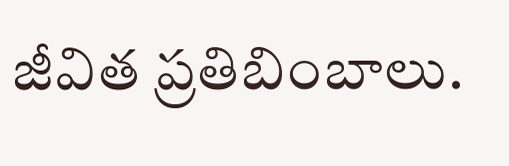జీవిత ప్రతిబింబాలు.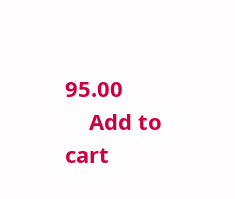95.00
    Add to cart